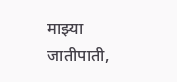माझ्या जातीपाती,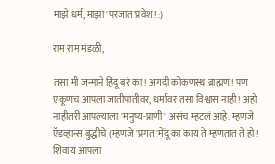माझे धर्म, माझा 'परजात'प्रवेश! :)

राम राम मंडळी,

तसा मी जन्माने हिंदू बरं का! अगदी कोकणस्थ ब्राह्मण! पण एकूणच आपला जातीपातीवर, धर्मावर तसा विश्वास नाही! अहो नाहीतरी आपल्याला 'मनुष्य-प्राणी' असंच म्हटलं आहे. म्हणजे ऍडव्हान्स बुद्धीचे (म्हणजे 'प्रगत'मेंदू का काय ते म्हणतात ते हो! शिवाय आपला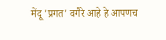मेंदू 'प्रगत' वगैरे आहे हे आपणच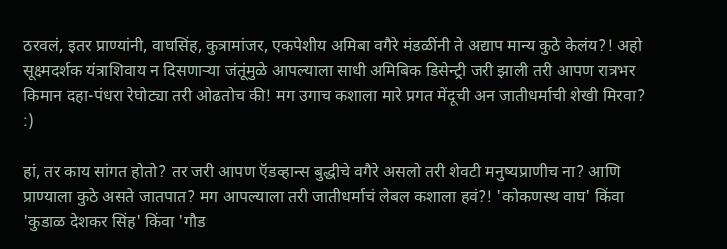ठरवलं, इतर प्राण्यांनी, वाघसिंह, कुत्रामांजर, एकपेशीय अमिबा वगैरे मंडळींनी ते अद्याप मान्य कुठे केलंय?! अहो सूक्ष्मदर्शक यंत्राशिवाय न दिसणार्‍या जंतूंमुळे आपल्याला साधी अमिबिक डिसेन्ट्री जरी झाली तरी आपण रात्रभर किमान दहा-पंधरा रेघोट्या तरी ओढतोच की! मग उगाच कशाला मारे प्रगत मेंदूची अन जातीधर्माची शेखी मिरवा? :)

हां, तर काय सांगत होतो? तर जरी आपण ऍडव्हान्स बुद्धीचे वगैरे असलो तरी शेवटी मनुष्यप्राणीच ना? आणि प्राण्याला कुठे असते जातपात? मग आपल्याला तरी जातीधर्माचं लेबल कशाला हवं?! 'कोकणस्थ वाघ' किंवा 'कुडाळ देशकर सिंह' किंवा 'गौड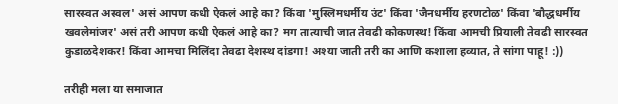सारस्वत अस्वल' असं आपण कधी ऐकलं आहे का? किंवा 'मुस्लिमधर्मीय उंट' किंवा 'जैनधर्मीय हरणटोळ' किंवा 'बौद्धधर्मीय खवलेमांजर' असं तरी आपण कधी ऐकलं आहे का? मग तात्याची जात तेवढी कोकणस्थ! किंवा आमची प्रियाली तेवढी सारस्वत कुडाळदेशकर! किंवा आमचा मिलिंदा तेवढा देशस्थ दांडगा! अश्या जाती तरी का आणि कशाला हव्यात, ते सांगा पाहू! :))

तरीही मला या समाजात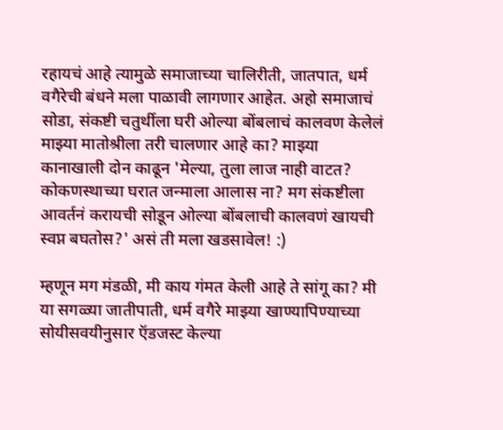रहायचं आहे त्यामुळे समाजाच्या चालिरीती, जातपात, धर्म वगैरेची बंधने मला पाळावी लागणार आहेत. अहो समाजाचं सोडा, संकष्टी चतुर्थीला घरी ओल्या बोंबलाचं कालवण केलेलं माझ्या मातोश्रीला तरी चालणार आहे का? माझ्या कानाखाली दोन काढून 'मेल्या, तुला लाज नाही वाटत? कोकणस्थाच्या घरात जन्माला आलास ना? मग संकष्टीला आवर्तनं करायची सोडून ओल्या बोंबलाची कालवणं खायची स्वप्न बघतोस?' असं ती मला खडसावेल! :)

म्हणून मग मंडळी, मी काय गंमत केली आहे ते सांगू का? मी या सगळ्या जातीपाती, धर्म वगैरे माझ्या खाण्यापिण्याच्या सोयीसवयीनुसार ऍडजस्ट केल्या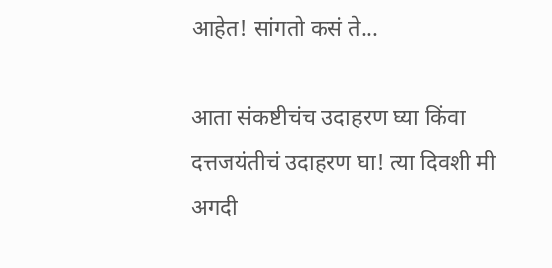आहेत! सांगतो कसं ते...

आता संकष्टीचंच उदाहरण घ्या किंवा दत्तजयंतीचं उदाहरण घा! त्या दिवशी मी अगदी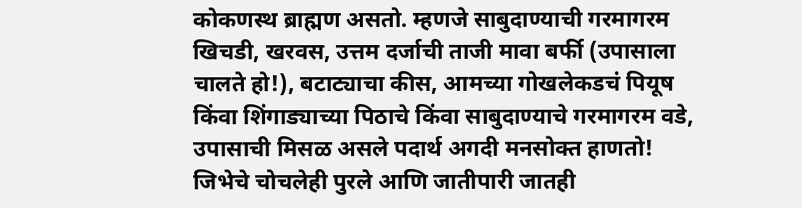कोकणस्थ ब्राह्मण असतो. म्हणजे साबुदाण्याची गरमागरम खिचडी, खरवस, उत्तम दर्जाची ताजी मावा बर्फी (उपासाला चालते हो!), बटाट्याचा कीस, आमच्या गोखलेकडचं पियूष किंवा शिंगाड्याच्या पिठाचे किंवा साबुदाण्याचे गरमागरम वडे, उपासाची मिसळ असले पदार्थ अगदी मनसोक्त हाणतो! जिभेचे चोचलेही पुरले आणि जातीपारी जातही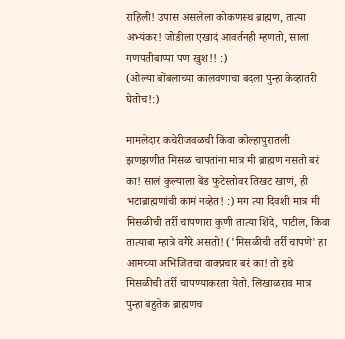राहिली! उपास असलेला कोकणस्थ ब्राह्मण, तात्या अभ्यंकर! जोडीला एखादं आवर्तनही म्हणतो, साला गणपतीबाप्पा पण खुश!! :)
(ओल्या बोंबलाच्या कालवणाचा बदला पुन्हा केव्हातरी घेतोच!:)

मामलेदार कचेरीजवळची किंवा कोल्हापुरातली झणझणीत मिसळ चापतांना मात्र मी ब्राह्मण नसतो बरं का! सालं कुल्याला बेंड फुटेस्तोवर तिखट खाणं, ही भटाब्राह्मणांची कामं नव्हेत! :) मग त्या दिवशी मात्र मी मिसळीची तर्री चापणारा कुणी तात्या शिंदे, पाटील, किंवा तात्याबा म्हात्रे वगैरे असतो! ('मिसळीची तर्री चापणे' हा आमच्या अभिजितचा वाक्प्रचार बरं का! तो इथे मिसळीची तर्री चापण्याकरता येतो. लिखाळराव मात्र पुन्हा बहुतेक ब्राह्मणच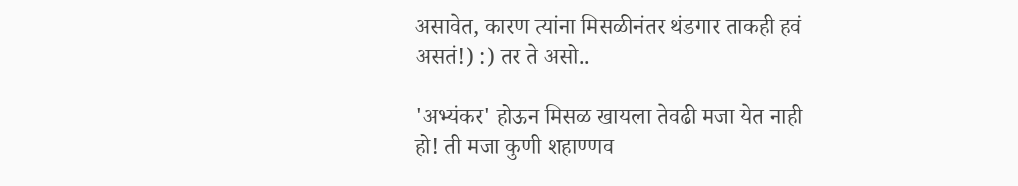असावेत, कारण त्यांना मिसळीनंतर थंडगार ताकही हवं असतं!) :) तर ते असो..

'अभ्यंकर' होऊन मिसळ खायला तेवढी मजा येत नाही हो! ती मजा कुणी शहाण्णव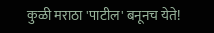कुळी मराठा 'पाटील' बनूनच येते!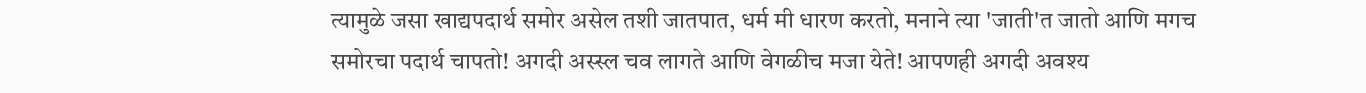त्यामुळे जसा खाद्यपदार्थ समोर असेल तशी जातपात, धर्म मी धारण करतो, मनाने त्या 'जाती'त जातो आणि मगच समोरचा पदार्थ चापतो! अगदी अस्स्ल चव लागते आणि वेगळीच मजा येते! आपणही अगदी अवश्य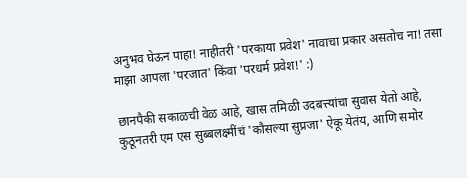अनुभव घेऊन पाहा! नाहीतरी 'परकाया प्रवेश' नावाचा प्रकार असतोच ना! तसा माझा आपला 'परजात' किंवा 'परधर्म प्रवेश!' :)

छानपैकी सकाळची वेळ आहे, खास तमिळी उदबत्त्यांचा सुवास येतो आहे, कुठूनतरी एम एस सुब्बलक्ष्मींचं 'कौसल्या सुप्रजा' ऐकू येतंय, आणि समोर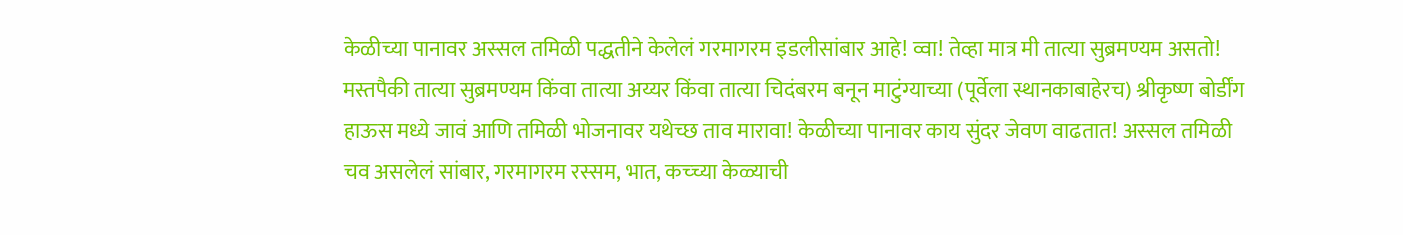केळीच्या पानावर अस्सल तमिळी पद्धतीने केलेलं गरमागरम इडलीसांबार आहे! व्वा! तेव्हा मात्र मी तात्या सुब्रमण्यम असतो! मस्तपैकी तात्या सुब्रमण्यम किंवा तात्या अय्यर किंवा तात्या चिदंबरम बनून माटुंग्याच्या (पूर्वेला स्थानकाबाहेरच) श्रीकृष्ण बोर्डींग हाऊस मध्ये जावं आणि तमिळी भोजनावर यथेच्छ ताव मारावा! केळीच्या पानावर काय सुंदर जेवण वाढतात! अस्सल तमिळी चव असलेलं सांबार, गरमागरम रस्सम, भात, कच्च्या केळ्याची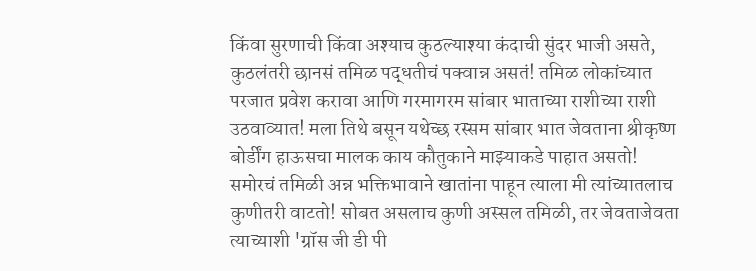किंवा सुरणाची किंवा अश्याच कुठल्याश्या कंदाची सुंदर भाजी असते, कुठलंतरी छानसं तमिळ पद्धतीचं पक्वान्न असतं! तमिळ लोकांच्यात परजात प्रवेश करावा आणि गरमागरम सांबार भाताच्या राशीच्या राशी उठवाव्यात! मला तिथे बसून यथेच्छ रस्सम सांबार भात जेवताना श्रीकृष्ण बोर्डींग हाऊसचा मालक काय कौतुकाने माझ्याकडे पाहात असतो! समोरचं तमिळी अन्न भक्तिभावाने खातांना पाहून त्याला मी त्यांच्यातलाच कुणीतरी वाटतो! सोबत असलाच कुणी अस्सल तमिळी, तर जेवताजेवता त्याच्याशी 'ग्रॉस जी डी पी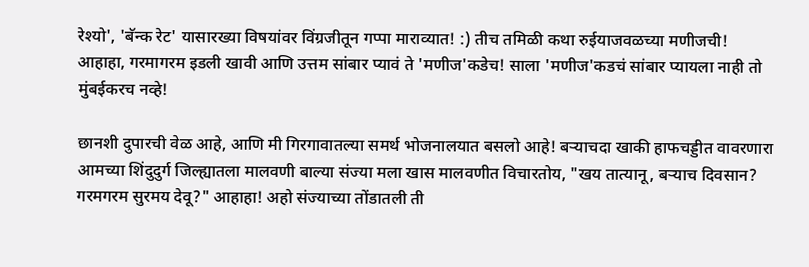रेश्यो', 'बॅन्क रेट' यासारख्या विषयांवर विंग्रजीतून गप्पा माराव्यात! :) तीच तमिळी कथा रुईयाजवळच्या मणीजची! आहाहा, गरमागरम इडली खावी आणि उत्तम सांबार प्यावं ते 'मणीज'कडेच! साला 'मणीज'कडचं सांबार प्यायला नाही तो मुंबईकरच नव्हे!

छानशी दुपारची वेळ आहे, आणि मी गिरगावातल्या समर्थ भोजनालयात बसलो आहे! बर्‍याचदा खाकी हाफचड्डीत वावरणारा आमच्या शिंदुदुर्ग जिल्ह्यातला मालवणी बाल्या संज्या मला खास मालवणीत विचारतोय, "खय तात्यानू, बर्‍याच दिवसान? गरमगरम सुरमय देवू?" आहाहा! अहो संज्याच्या तोंडातली ती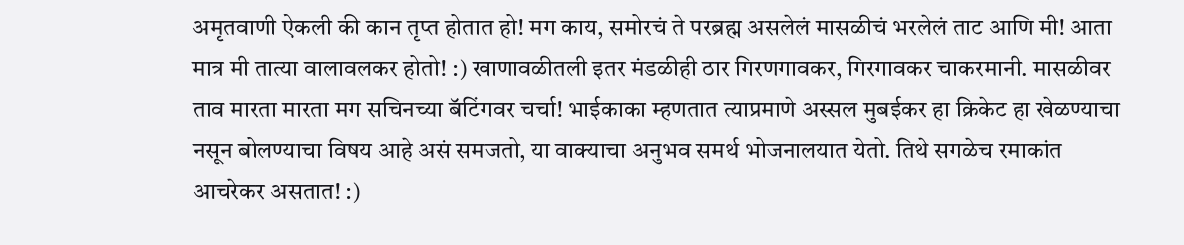अमृतवाणी ऐकली की कान तृप्त होतात हो! मग काय, समोरचं ते परब्रह्म असलेलं मासळीचं भरलेलं ताट आणि मी! आता मात्र मी तात्या वालावलकर होतो! :) खाणावळीतली इतर मंडळीही ठार गिरणगावकर, गिरगावकर चाकरमानी. मासळीवर ताव मारता मारता मग सचिनच्या बॅटिंगवर चर्चा! भाईकाका म्हणतात त्याप्रमाणे अस्सल मुबईकर हा क्रिकेट हा खेळण्याचा नसून बोलण्याचा विषय आहे असं समजतो, या वाक्याचा अनुभव समर्थ भोजनालयात येतो. तिथे सगळेच रमाकांत आचरेकर असतात! :)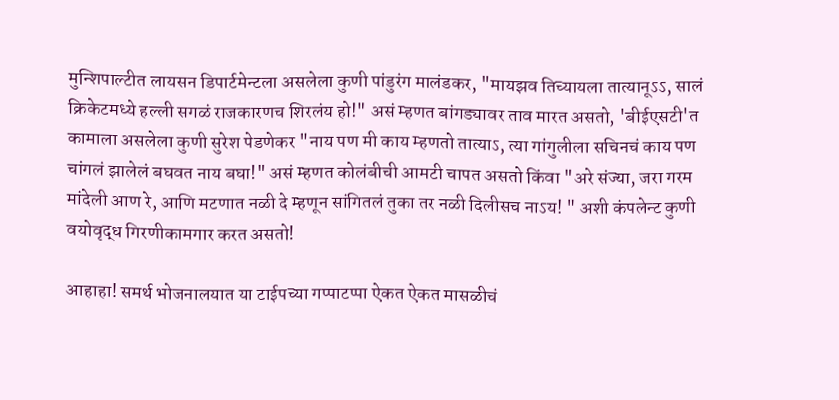मुन्शिपाल्टीत लायसन डिपार्टमेन्टला असलेला कुणी पांडुरंग मालंडकर, "मायझव तिच्यायला तात्यानूऽऽ, सालं क्रिकेटमध्ये हल्ली सगळं राजकारणच शिरलंय हो!" असं म्हणत बांगड्यावर ताव मारत असतो, 'बीईएसटी'त कामाला असलेला कुणी सुरेश पेडणेकर "नाय पण मी काय म्हणतो तात्याऽ, त्या गांगुलीला सचिनचं काय पण चांगलं झालेलं बघवत नाय बघा!" असं म्हणत कोलंबीची आमटी चापत असतो किंवा "अरे संज्या, जरा गरम मांदेली आण रे, आणि मटणात नळी दे म्हणून सांगितलं तुका तर नळी दिलीसच नाऽय! " अशी कंपलेन्ट कुणी वयोवृद्ध गिरणीकामगार करत असतो!

आहाहा! समर्थ भोजनालयात या टाईपच्या गप्पाटप्पा ऐकत ऐकत मासळीचं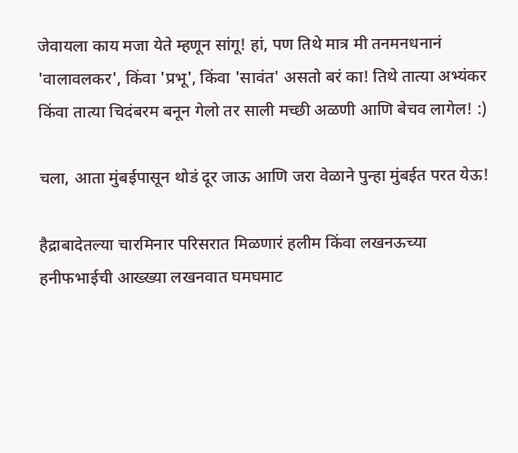जेवायला काय मजा येते म्हणून सांगू! हां, पण तिथे मात्र मी तनमनधनानं 'वालावलकर', किंवा 'प्रभू', किंवा 'सावंत' असतो बरं का! तिथे तात्या अभ्यंकर किंवा तात्या चिदंबरम बनून गेलो तर साली मच्छी अळणी आणि बेचव लागेल! :)

चला, आता मुंबईपासून थोडं दूर जाऊ आणि जरा वेळाने पुन्हा मुंबईत परत येऊ!

हैद्राबादेतल्या चारमिनार परिसरात मिळणारं हलीम किंवा लखनऊच्या हनीफभाईची आख्ख्या लखनवात घमघमाट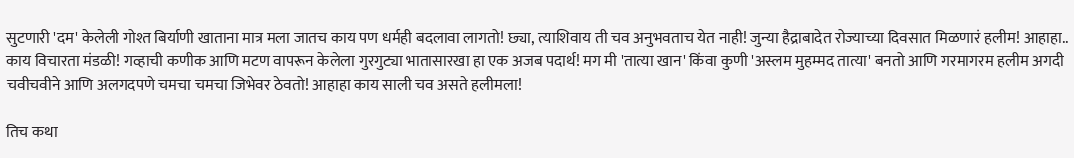सुटणारी 'दम' केलेली गोश्त बिर्याणी खाताना मात्र मला जातच काय पण धर्मही बदलावा लागतो! छ्या, त्याशिवाय ती चव अनुभवताच येत नाही! जुन्या हैद्राबादेत रोज्याच्या दिवसात मिळणारं हलीम! आहाहा.. काय विचारता मंडळी! गव्हाची कणीक आणि मटण वापरून केलेला गुरगुट्या भातासारखा हा एक अजब पदार्थ! मग मी 'तात्या खान' किंवा कुणी 'अस्लम मुहम्मद तात्या' बनतो आणि गरमागरम हलीम अगदी चवीचवीने आणि अलगदपणे चमचा चमचा जिभेवर ठेवतो! आहाहा काय साली चव असते हलीमला!

तिच कथा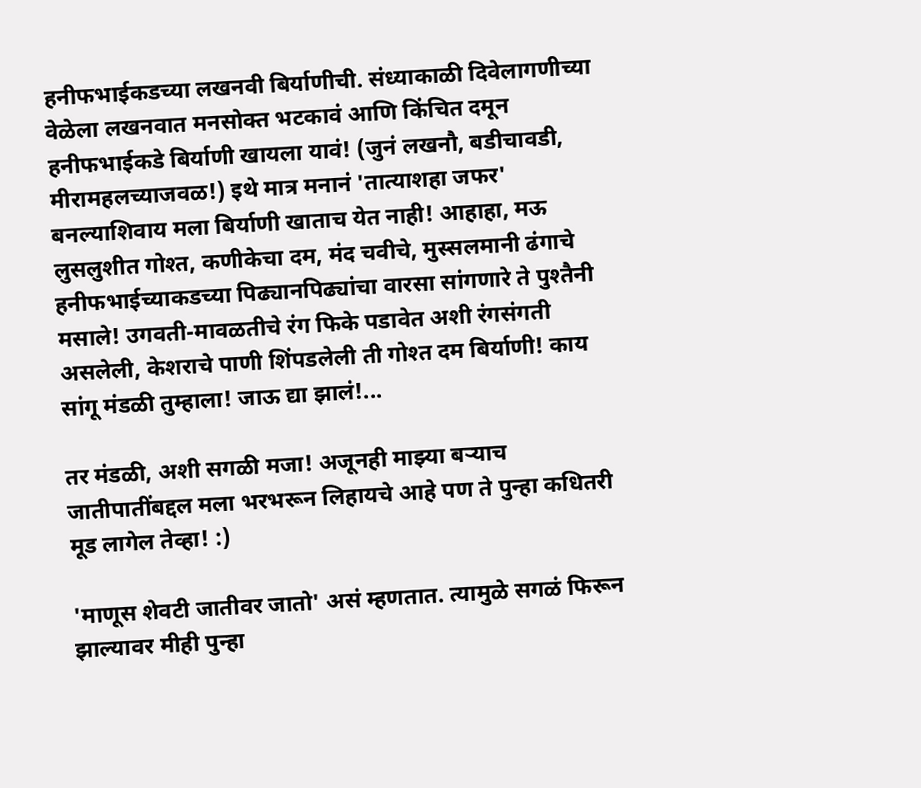हनीफभाईकडच्या लखनवी बिर्याणीची. संध्याकाळी दिवेलागणीच्या वेळेला लखनवात मनसोक्त भटकावं आणि किंचित दमून हनीफभाईकडे बिर्याणी खायला यावं! (जुनं लखनौ, बडीचावडी, मीरामहलच्याजवळ!) इथे मात्र मनानं 'तात्याशहा जफर' बनल्याशिवाय मला बिर्याणी खाताच येत नाही! आहाहा, मऊ लुसलुशीत गोश्त, कणीकेचा दम, मंद चवीचे, मुस्सलमानी ढंगाचे हनीफभाईच्याकडच्या पिढ्यानपिढ्यांचा वारसा सांगणारे ते पुश्तैनी मसाले! उगवती-मावळतीचे रंग फिके पडावेत अशी रंगसंगती असलेली, केशराचे पाणी शिंपडलेली ती गोश्त दम बिर्याणी! काय सांगू मंडळी तुम्हाला! जाऊ द्या झालं!...

तर मंडळी, अशी सगळी मजा! अजूनही माझ्या बर्‍याच जातीपातींबद्दल मला भरभरून लिहायचे आहे पण ते पुन्हा कधितरी मूड लागेल तेव्हा! :)

'माणूस शेवटी जातीवर जातो' असं म्हणतात. त्यामुळे सगळं फिरून झाल्यावर मीही पुन्हा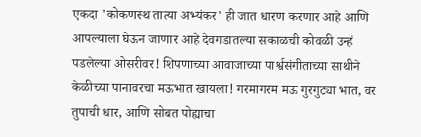एकदा 'कोकणस्थ तात्या अभ्यंकर' ही जात धारण करणार आहे आणि आपल्याला घेऊन जाणार आहे देवगडातल्या सकाळची कोवळी उन्हं पडलेल्या ओसरीवर! शिपणाच्या आवाजाच्या पार्श्वसंगीताच्या साथीने केळीच्या पानावरचा मऊभात खायला! गरमागरम मऊ गुरगुट्या भात, वर तुपाची धार, आणि सोबत पोह्याचा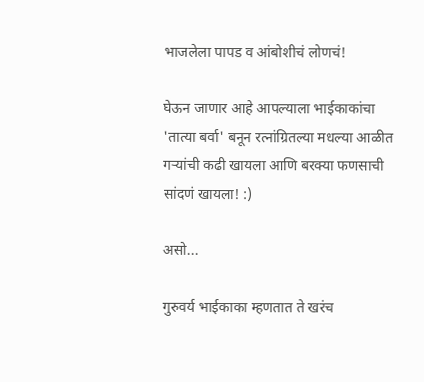भाजलेला पापड व आंबोशीचं लोणचं!

घेऊन जाणार आहे आपल्याला भाईकाकांचा 'तात्या बर्वा' बनून रत्नांग्रितल्या मधल्या आळीत गर्‍यांची कढी खायला आणि बरक्या फणसाची सांदणं खायला! :)

असो...

गुरुवर्य भाईकाका म्हणतात ते खरंच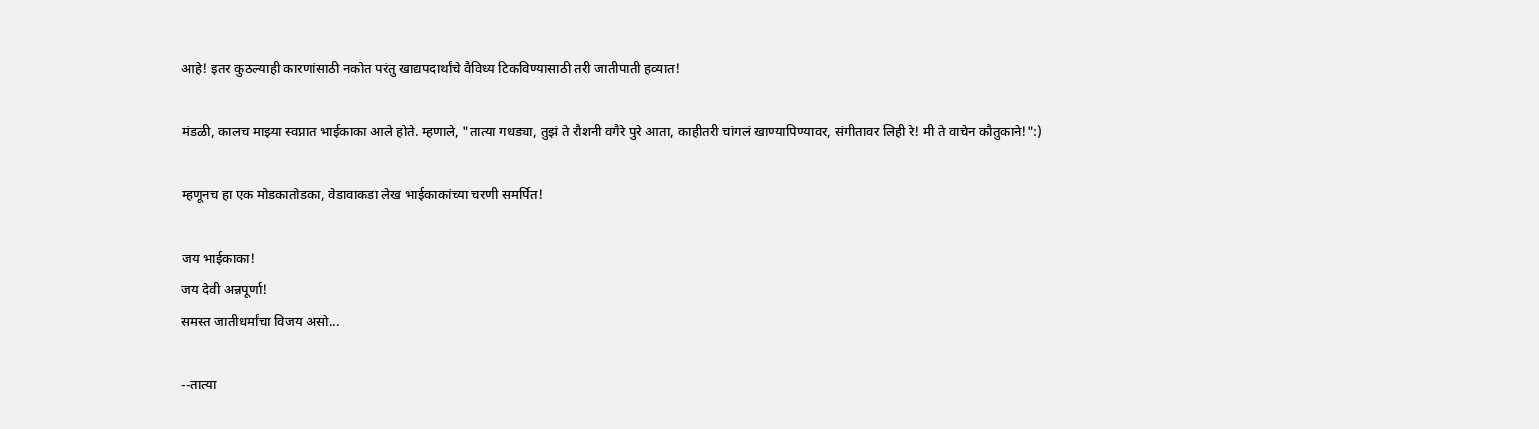आहे! इतर कुठल्याही कारणांसाठी नकोत परंतु खाद्यपदार्थांचे वैविध्य टिकविण्यासाठी तरी जातीपाती हव्यात!

मंडळी, कालच माझ्या स्वप्नात भाईकाका आले होते. म्हणाले, "तात्या गधड्या, तुझं ते रौशनी वगैरे पुरे आता, काहीतरी चांगलं खाण्यापिण्यावर, संगीतावर लिही रे! मी ते वाचेन कौतुकाने!":)

म्हणूनच हा एक मोडकातोडका, वेडावाकडा लेख भाईकाकांच्या चरणी समर्पित!

जय भाईकाका!
जय देवी अन्नपूर्णा!
समस्त जातीधर्मांचा विजय असो...

--तात्या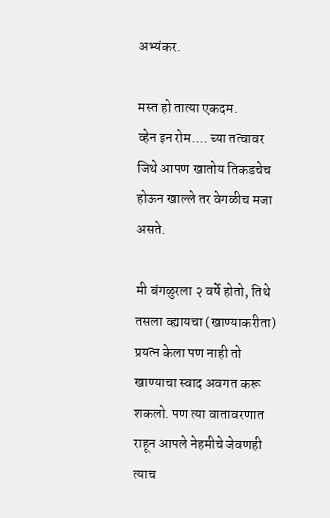अभ्यंकर.

मस्त हो तात्या एकदम.
व्हेन इन रोम.... च्या तत्वावर जिथे आपण खातोय तिकडचेच होऊन खाल्ले तर वेगळीच मजा असते.

मी बंगळुरला २ वर्षे होतो, तिथे तसला व्ह्यायचा (खाण्याकरीता) प्रयत्न केला पण नाही तो खाण्याचा स्वाद अवगत करू शकलो. पण त्या वातावरणात राहून आपले नेहमीचे जेवणही त्याच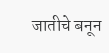जातीचे बनून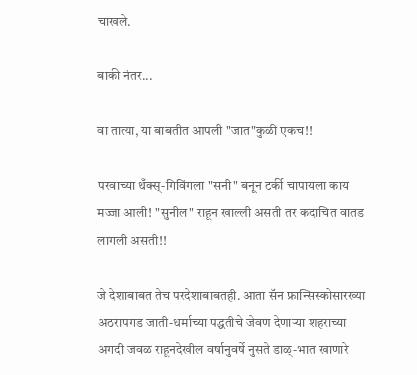चाखले.

बाकी नंतर...

वा तात्या, या बाबतीत आपली "जात"कुळी एकच!!

परवाच्या थँक्स्-गिविंगला "सनी" बनून टर्की चापायला काय मज्जा आली! "सुनील" राहून खाल्ली असती तर कदाचित वातड लागली असती!!

जे देशाबाबत तेच परदेशाबाबतही. आता सॅन फ्रान्सिस्कोसारख्या अठरापगड जाती-धर्माच्या पद्धतीचे जेवण देणार्‍या शहराच्या अगदी जवळ राहूनदेखील वर्षानुवर्षे नुसते डाळ्-भात खाणारे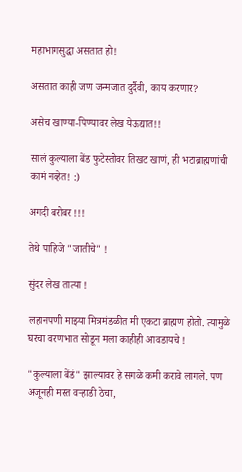महाभागसुद्धा असतात हो!

असतात काही जण जन्मजात दुर्दैवी, काय करणार?

असेच खाण्या-पिण्यावर लेख येऊद्यात!!

सालं कुल्याला बेंड फुटेस्तोवर तिखट खाणं, ही भटाब्राह्मणांची कामं नव्हेत! :)

अगदी बरोबर !!!

तेथे पाहिजे "जातीचे" !

सुंदर लेख तात्या !

लहानपणी माझ्या मित्रमंडळीत मी एकटा ब्राह्मण होतो. त्यामुळे घरचा वरणभात सोडून मला काहीही आवडायचे !

"कुल्याला बेंडं" झाल्यावर हे सगळे कमी करावे लागले. पण अजूनही मस्त वर्‍हाडी ठेचा,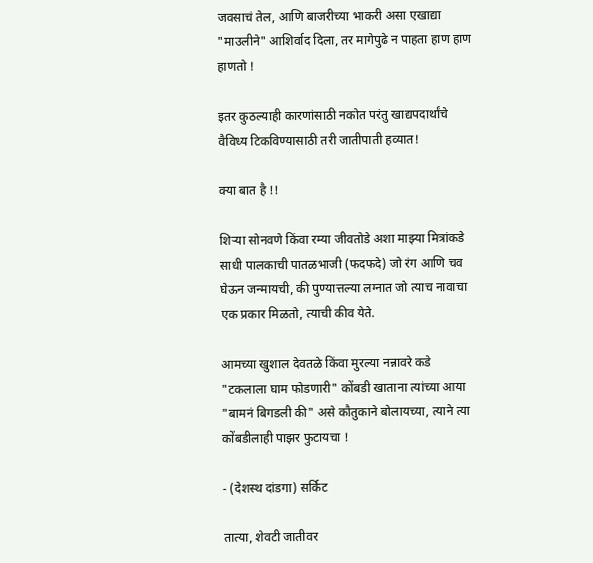जवसाचं तेल, आणि बाजरीच्या भाकरी असा एखाद्या "माउलीने" आशिर्वाद दिला, तर मागेपुढे न पाहता हाण हाण हाणतो !

इतर कुठल्याही कारणांसाठी नकोत परंतु खाद्यपदार्थांचे वैविध्य टिकविण्यासाठी तरी जातीपाती हव्यात!

क्या बात है !!

शिर्‍या सोनवणे किंवा रम्या जीवतोडे अशा माझ्या मित्रांकडे साधी पालकाची पातळभाजी (फदफदे) जो रंग आणि चव घेऊन जन्मायची, की पुण्यात्तल्या लग्नात जो त्याच नावाचा एक प्रकार मिळतो, त्याची कीव येते.

आमच्या खुशाल देवतळे किंवा मुरल्या नन्नावरे कडे "टकलाला घाम फोडणारी" कोंबडी खाताना त्यांच्या आया "बामनं बिगडली की" असे कौतुकाने बोलायच्या, त्याने त्या कोंबडीलाही पाझर फुटायचा !

- (देशस्थ दांडगा) सर्किट

तात्या, शेवटी जातीवर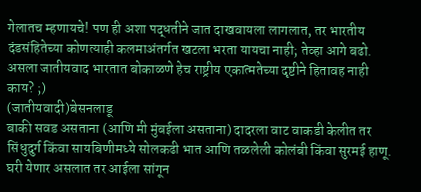गेलातच म्हणायचे! पण ही अशा पद्धतीने जात दाखवायला लागलात, तर भारतीय दंडसंहितेच्या कोणत्याही कलमाअंतर्गत खटला भरता यायचा नाही; तेव्हा आगे बढो. असला जातीयवाद भारतात बोकाळणे हेच राष्ट्रीय एकात्मतेच्या दृष्टीने हितावह नाही काय? ;)
(जातीयवादी)बेसनलाडू
बाकी सवड असताना (आणि मी मुंबईला असताना) दादरला वाट वाकडी केलीत तर सिंधुदुर्ग किंवा सायबिणीमध्ये सोलकढी भात आणि तळलेली कोलंबी किंवा सुरमई हाणू. घरी येणार असलात तर आईला सांगून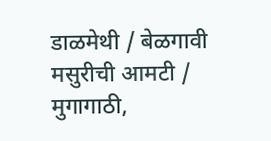डाळमेथी / बेळगावी मसुरीची आमटी / मुगागाठी,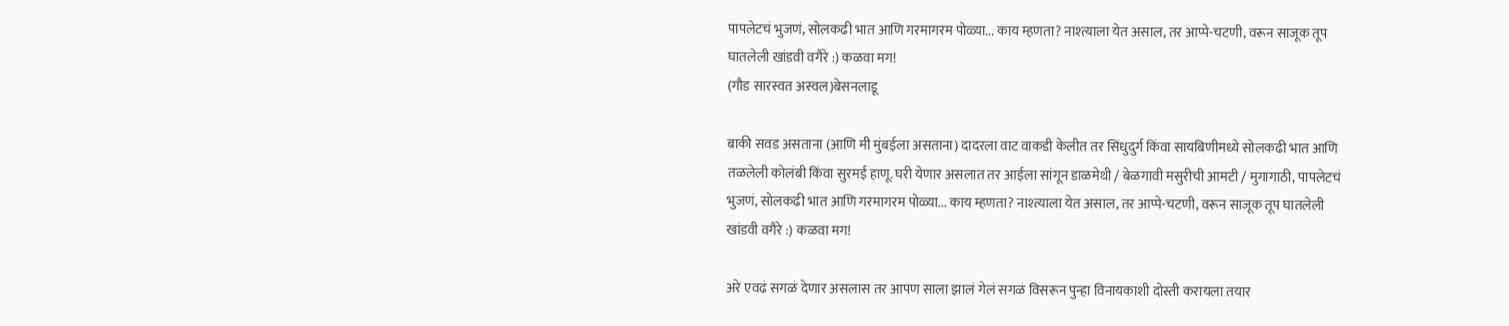पापलेटचं भुजणं, सोलकढी भात आणि गरमागरम पोळ्या... काय म्हणता? नाश्त्याला येत असाल, तर आप्पे-चटणी, वरून साजूक तूप घातलेली खांडवी वगैरे :) कळवा मग!
(गौड सारस्वत अस्वल)बेसनलाडू

बाकी सवड असताना (आणि मी मुंबईला असताना) दादरला वाट वाकडी केलीत तर सिंधुदुर्ग किंवा सायबिणीमध्ये सोलकढी भात आणि तळलेली कोलंबी किंवा सुरमई हाणू. घरी येणार असलात तर आईला सांगून डाळमेथी / बेळगावी मसुरीची आमटी / मुगागाठी, पापलेटचं भुजणं, सोलकढी भात आणि गरमागरम पोळ्या... काय म्हणता? नाश्त्याला येत असाल, तर आप्पे-चटणी, वरून साजूक तूप घातलेली खांडवी वगैरे :) कळवा मग!

अरे एवढं सगळं देणार असलास तर आपण साला झालं गेलं सगळं विसरून पुन्हा विनायकाशी दोस्ती करायला तयार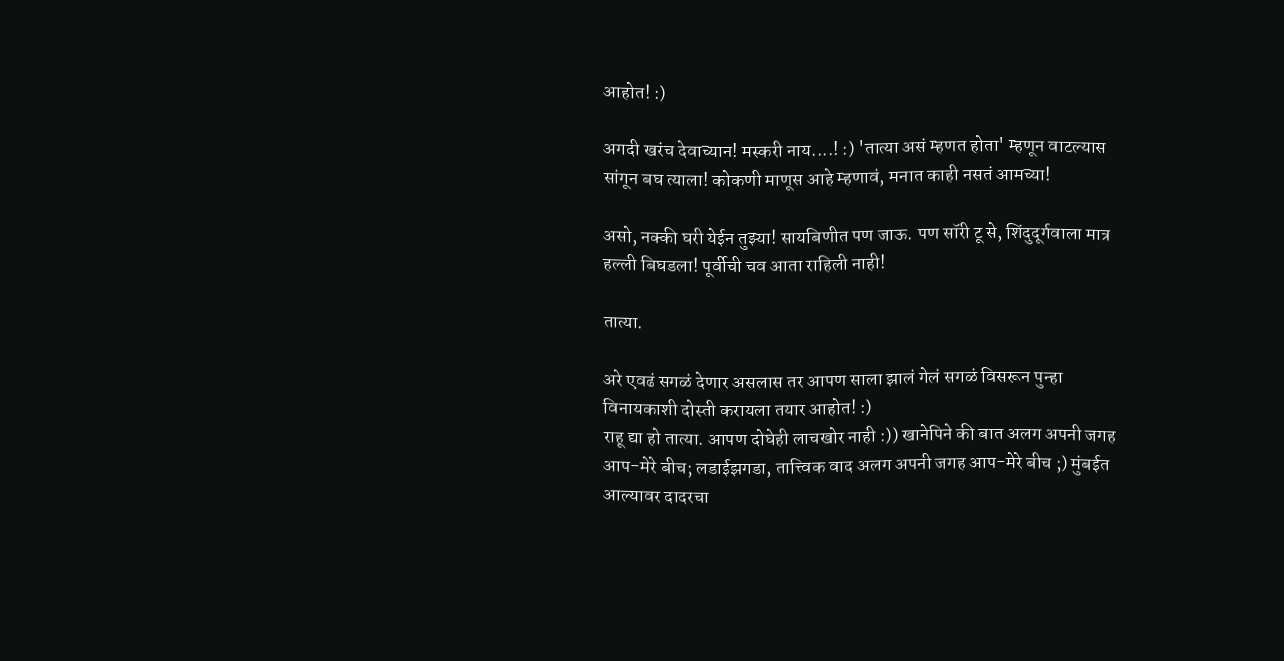आहोत! :)

अगदी खरंच देवाच्यान! मस्करी नाय....! :) 'तात्या असं म्हणत होता' म्हणून वाटल्यास सांगून बघ त्याला! कोकणी माणूस आहे म्हणावं, मनात काही नसतं आमच्या!

असो, नक्की घरी येईन तुझ्या! सायबिणीत पण जाऊ. पण सॉरी टू से, शिंदुदूर्गवाला मात्र हल्ली बिघडला! पूर्वीची चव आता राहिली नाही!

तात्या.

अरे एवढं सगळं देणार असलास तर आपण साला झालं गेलं सगळं विसरून पुन्हा विनायकाशी दोस्ती करायला तयार आहोत! :)
राहू द्या हो तात्या. आपण दोघेही लाचखोर नाही :)) खानेपिने की बात अलग अपनी जगह आप-मेरे बीच; लडाईझगडा, तात्त्विक वाद अलग अपनी जगह आप-मेरे बीच ;) मुंबईत आल्यावर दादरचा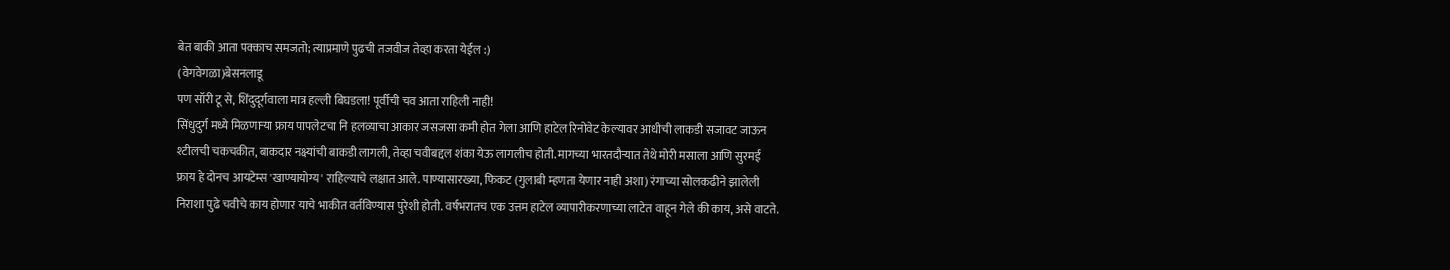बेत बाकी आता पक्काच समजतो; त्याप्रमाणे पुढची तजवीज तेव्हा करता येईल :)
(वेगवेगळा)बेसनलाडू
पण सॉरी टू से, शिंदुदूर्गवाला मात्र हल्ली बिघडला! पूर्वीची चव आता राहिली नाही!
सिंधुदुर्ग मध्ये मिळणार्‍या फ्राय पापलेटचा नि हलव्याचा आकार जसजसा कमी होत गेला आणि हाटेल रिनोवेट केल्यावर आधीची लाकडी सजावट जाऊन श्टीलची चकचकीत, बाकदार नक्ष्यांची बाकडी लागली, तेव्हा चवीबद्दल शंका येऊ लागलीच होती. मागच्या भारतदौर्‍यात तेथे मोरी मसाला आणि सुरमई फ्राय हे दोनच आयटेम्स 'खाण्यायोग्य' राहिल्याचे लक्षात आले. पाण्यासारख्या, फिकट (गुलाबी म्हणता येणार नाही अशा) रंगाच्या सोलकढीने झालेली निराशा पुढे चवीचे काय होणार याचे भाकीत वर्तविण्यास पुरेशी होती. वर्षभरातच एक उत्तम हाटेल व्यापारीकरणाच्या लाटेत वाहून गेले की काय, असे वाटते.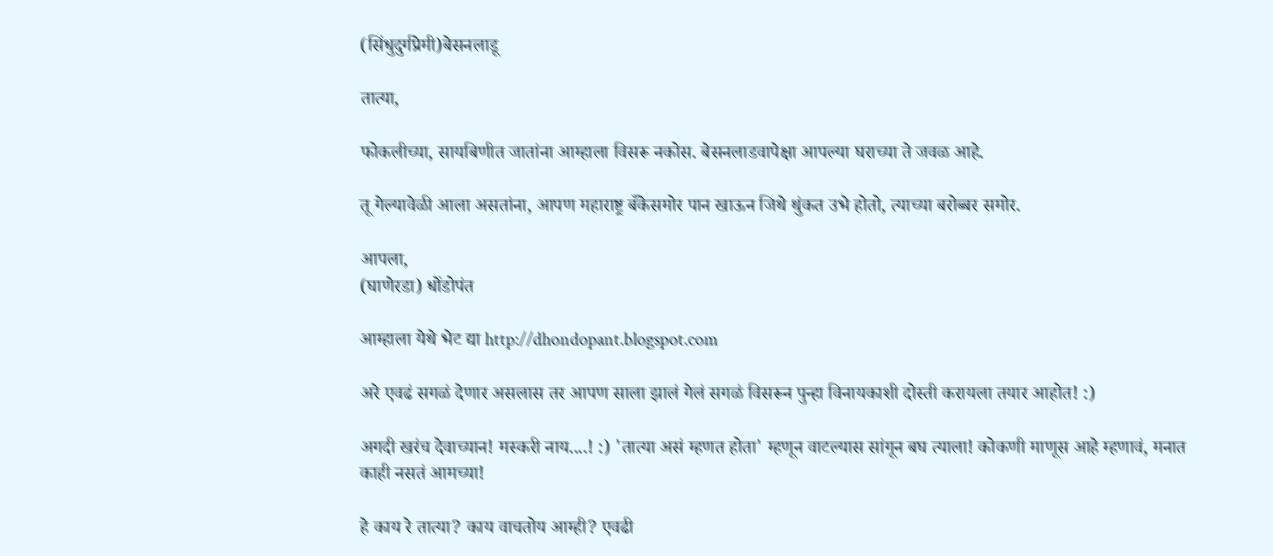(सिंधुदुर्गप्रेमी)बेसनलाडू

तात्या,

फोकलीच्या, सायबिणीत जातांना आम्हाला विसरू नकोस. बेसनलाडवापेक्षा आपल्या घराच्या ते जवळ आहे.

तू गेल्यावेळी आला असतांना, आपण महाराष्ट्र बँकेसमोर पान खाऊन जिथे थुंकत उभे होतो, त्याच्या बरोब्बर समोर.

आपला,
(घाणेरडा) धोंडोपंत

आम्हाला येथे भेट द्या http://dhondopant.blogspot.com

अरे एवढं सगळं देणार असलास तर आपण साला झालं गेलं सगळं विसरून पुन्हा विनायकाशी दोस्ती करायला तयार आहोत! :)

अगदी खरंच देवाच्यान! मस्करी नाय....! :) 'तात्या असं म्हणत होता' म्हणून वाटल्यास सांगून बघ त्याला! कोकणी माणूस आहे म्हणावं, मनात काही नसतं आमच्या!

हे काय रे तात्या? काय वाचतोय आम्ही? एवढी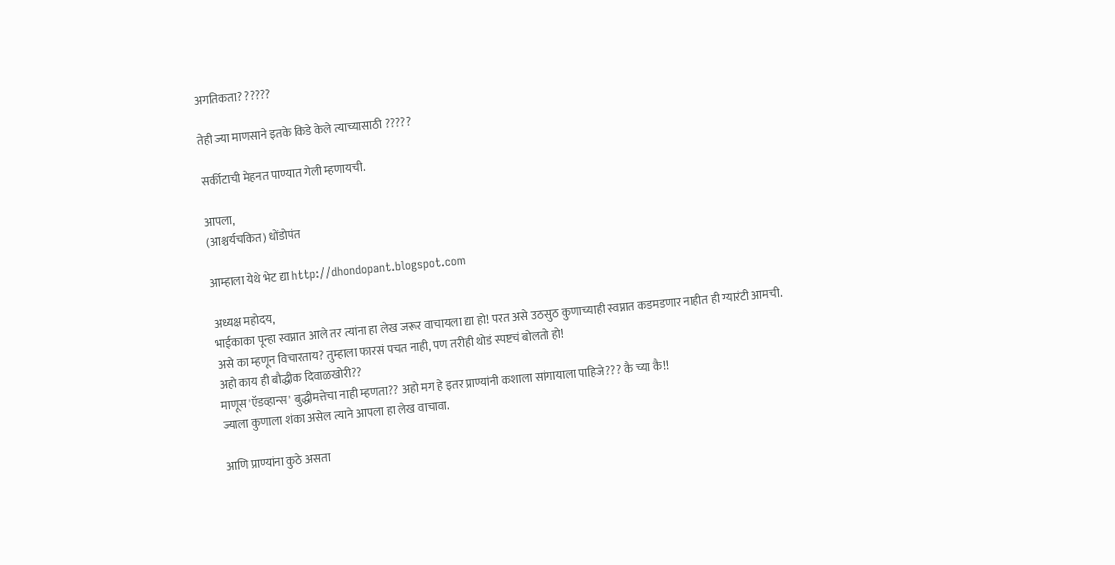अगतिकता? ?????

तेही ज्या माणसाने इतके किडे केले त्याच्यासाठी ?????

सर्कीटाची मेहनत पाण्यात गेली म्हणायची.

आपला,
(आश्चर्यचकित) धोंडोपंत

आम्हाला येथे भेट द्या http://dhondopant.blogspot.com

अध्यक्ष महोदय,
भाईकाका पून्हा स्वप्नात आले तर त्यांना हा लेख जरूर वाचायला द्या हो! परत असे उठसुठ कुणाच्याही स्वप्नात कडमडणार नाहीत ही ग्यारंटी आमची.
असे का म्हणून विचारताय? तुम्हाला फारसं पचत नाही, पण तरीही थोडं स्पष्टचं बोलतो हो!
अहो काय ही बौद्धीक दिवाळखोरी??
माणूस 'ऍडव्हान्स' बुद्धीमत्तेचा नाही म्हणता?? अहो मग हे इतर प्राण्यांनी कशाला सांगायाला पाहिजे??? कै च्या कै!!
ज्याला कुणाला शंका असेल त्याने आपला हा लेख वाचावा.

आणि प्राण्यांना कुठे असता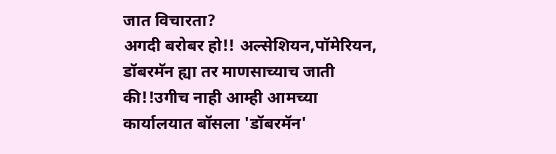जात विचारता?
अगदी बरोबर हो!! अल्सेशियन,पॉमेरियन, डॉबरमॅन ह्या तर माणसाच्याच जाती की!!उगीच नाही आम्ही आमच्या कार्यालयात बॉसला 'डॉबरमॅन'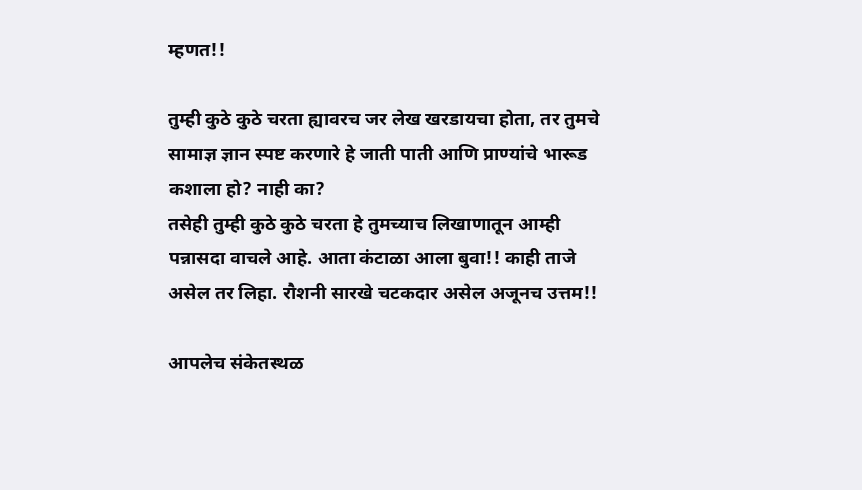म्हणत!!

तुम्ही कुठे कुठे चरता ह्यावरच जर लेख खरडायचा होता, तर तुमचे सामाज्ञ ज्ञान स्पष्ट करणारे हे जाती पाती आणि प्राण्यांचे भारूड कशाला हो? नाही का?
तसेही तुम्ही कुठे कुठे चरता हे तुमच्याच लिखाणातून आम्ही पन्नासदा वाचले आहे. आता कंटाळा आला बुवा!! काही ताजे असेल तर लिहा. रौशनी सारखे चटकदार असेल अजूनच उत्तम!!

आपलेच संकेतस्थळ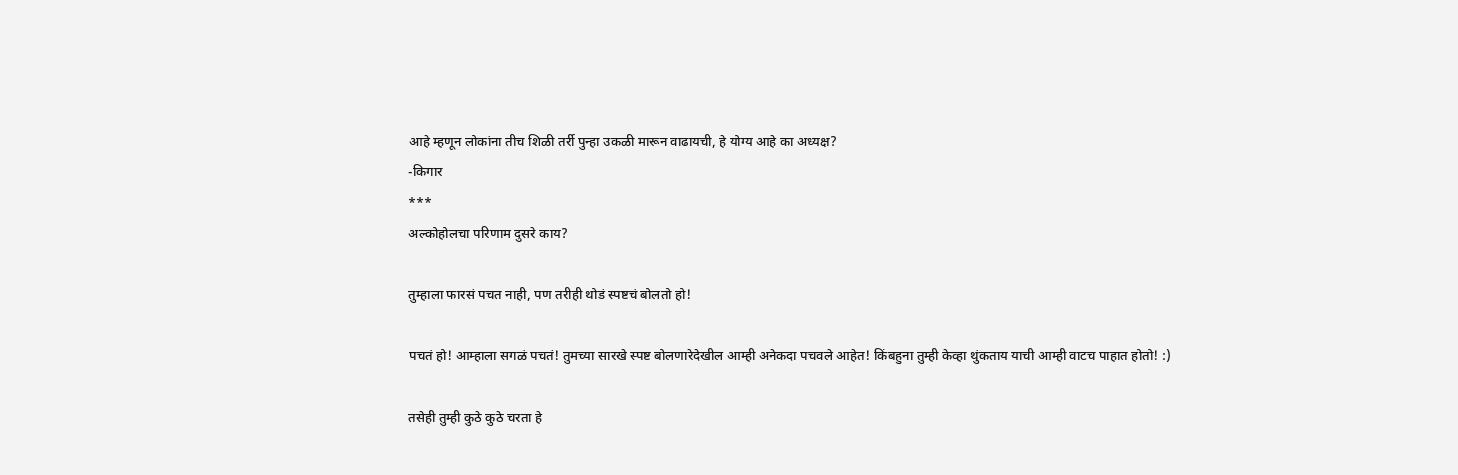आहे म्हणून लोकांना तीच शिळी तर्री पुन्हा उकळी मारून वाढायची, हे योग्य आहे का अध्यक्ष?
-किगार
***
अल्कोहोलचा परिणाम दुसरे काय?

तुम्हाला फारसं पचत नाही, पण तरीही थोडं स्पष्टचं बोलतो हो!

पचतं हो! आम्हाला सगळं पचतं! तुमच्या सारखे स्पष्ट बोलणारेदेखील आम्ही अनेकदा पचवले आहेत! किंबहुना तुम्ही केव्हा थुंकताय याची आम्ही वाटच पाहात होतो! :)

तसेही तुम्ही कुठे कुठे चरता हे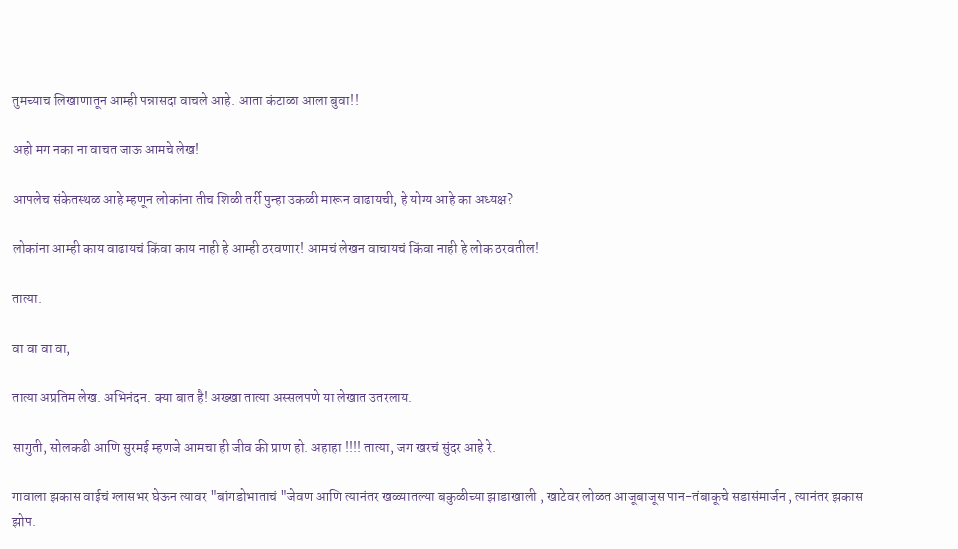तुमच्याच लिखाणातून आम्ही पन्नासदा वाचले आहे. आता कंटाळा आला बुवा!!

अहो मग नका ना वाचत जाऊ आमचे लेख!

आपलेच संकेतस्थळ आहे म्हणून लोकांना तीच शिळी तर्री पुन्हा उकळी मारून वाढायची, हे योग्य आहे का अध्यक्ष?

लोकांना आम्ही काय वाढायचं किंवा काय नाही हे आम्ही ठरवणार! आमचं लेखन वाचायचं किंवा नाही हे लोक ठरवतील!

तात्या.

वा वा वा वा,

तात्या अप्रतिम लेख. अभिनंदन. क्या बात है! अख्खा तात्या अस्सलपणे या लेखात उतरलाय.

सागुती, सोलकढी आणि सुरमई म्हणजे आमचा ही जीव की प्राण हो. अहाहा !!!! तात्या, जग खरचं सुंदर आहे रे.

गावाला झकास वाईचं ग्लासभर घेऊन त्यावर "बांगडोभाताचं "जेवण आणि त्यानंतर खळ्यातल्या बकुळीच्या झाडाखाली , खाटेवर लोळत आजूबाजूस पान-तंबाकूचे सडासंमार्जन , त्यानंतर झकास झोप.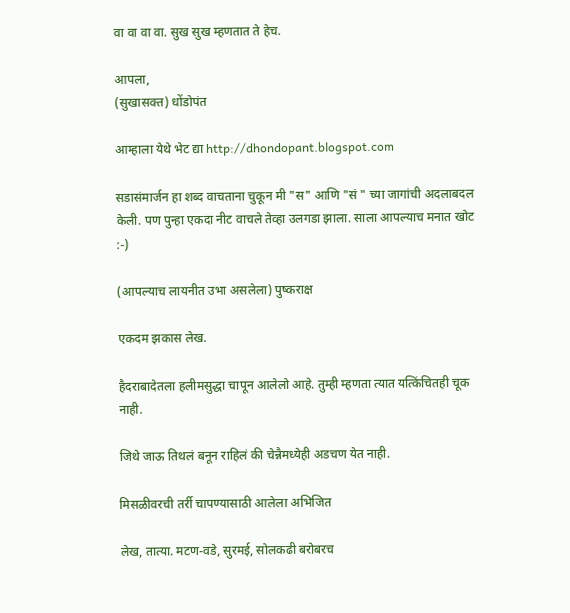वा वा वा वा. सुख सुख म्हणतात ते हेच.

आपला,
(सुखासक्त) धोंडोपंत

आम्हाला येथे भेट द्या http://dhondopant.blogspot.com

सडासंमार्जन हा शब्द वाचताना चुकून मी "स" आणि "सं " च्या जागांची अदलाबदल केली. पण पुन्हा एकदा नीट वाचले तेव्हा उलगडा झाला. साला आपल्याच मनात खोट :-)

(आपल्याच लायनीत उभा असलेला) पुष्कराक्ष

एकदम झकास लेख.

हैदराबादेतला हलीमसुद्धा चापून आलेलो आहे. तुम्ही म्हणता त्यात यत्किंचितही चूक नाही.

जिथे जाऊ तिथलं बनून राहिलं की चेन्नैमध्येही अडचण येत नाही.

मिसळीवरची तर्री चापण्यासाठी आलेला अभिजित

लेख, तात्या. मटण-वडे, सुरमई, सोलकढी बरोबरच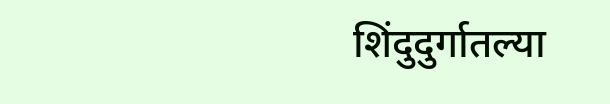शिंदुदुर्गातल्या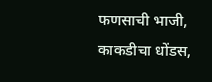फणसाची भाजी, काकडीचा धोंडस,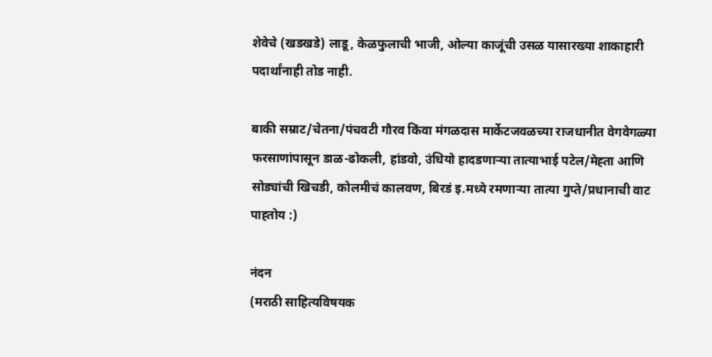शेवेचे (खडखडे) लाडू, केळफुलाची भाजी, ओल्या काजूंची उसळ यासारख्या शाकाहारी पदार्थांनाही तोड नाही.

बाकी सम्राट/चेतना/पंचवटी गौरव किंवा मंगळदास मार्केटजवळच्या राजधानीत वेगवेगळ्या फरसाणांपासून डाळ-ढोकली, हांडवो, उंधियो हादडणार्‍या तात्याभाई पटेल/मेह्ता आणि सोड्यांची खिचडी, कोलमीचं कालवण, बिरडं इ.मध्ये रमणार्‍या तात्या गुप्ते/प्रधानाची वाट पाह्तोय :)

नंदन
(मराठी साहित्यविषयक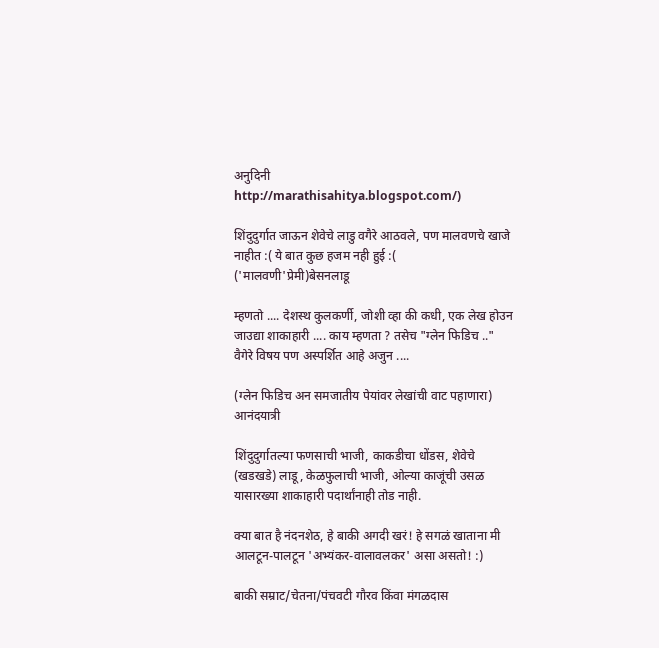अनुदिनी
http://marathisahitya.blogspot.com/)

शिंदुदुर्गात जाऊन शेवेचे लाडु वगैरे आठवले, पण मालवणचे खाजे नाहीत :( ये बात कुछ हजम नही हुई :(
('मालवणी'प्रेमी)बेसनलाडू

म्हणतो .... देशस्थ कुलकर्णी, जोशी व्हा की कधी, एक लेख होउन जाउद्या शाकाहारी .... काय म्हणता ? तसेच "ग्लेन फिडिच .." वैगेरे विषय पण अस्पर्शित आहे अजुन ....

(ग्लेन फिडिच अन समजातीय पेयांवर लेखांची वाट पहाणारा)
आनंदयात्री

शिंदुदुर्गातल्या फणसाची भाजी, काकडीचा धोंडस, शेवेचे (खडखडे) लाडू, केळफुलाची भाजी, ओल्या काजूंची उसळ यासारख्या शाकाहारी पदार्थांनाही तोड नाही.

क्या बात है नंदनशेठ, हे बाकी अगदी खरं! हे सगळं खाताना मी आलटून-पालटून 'अभ्यंकर-वालावलकर' असा असतो! :)

बाकी सम्राट/चेतना/पंचवटी गौरव किंवा मंगळदास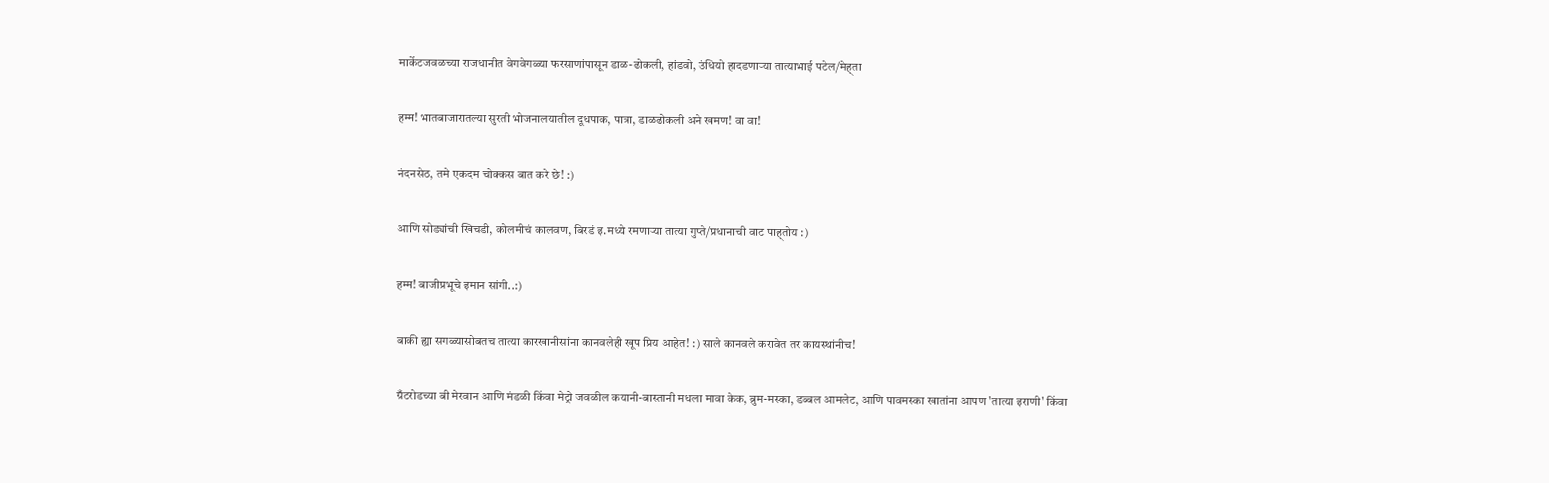मार्केटजवळच्या राजधानीत वेगवेगळ्या फरसाणांपासून डाळ-ढोकली, हांडवो, उंधियो हादडणार्‍या तात्याभाई पटेल/मेह्ता

हम्म! भातबाजारातल्या सुरती भोजनालयातील दूधपाक, पात्रा, डाळढोकली अने खमण! वा वा!

नंदनसेठ, तमे एकदम चोक्कस बात करे छे! :)

आणि सोड्यांची खिचडी, कोलमीचं कालवण, बिरडं इ.मध्ये रमणार्‍या तात्या गुप्ते/प्रधानाची वाट पाह्तोय :)

हम्म! बाजीप्रभूचे इमान सांगी..:)

बाकी ह्या सगळ्यासोबतच तात्या कारखानीसांना कानवलेही खूप प्रिय आहेत! :) साले कानवले करावेत तर कायस्थांनीच!

ग्रँटरोडच्या बी मेरवान आणि मंडळी किंवा मेट्रो जवळील कयानी-बास्तानी मधला मावा केक, ब्रुम-मस्का, डब्बल आमलेट, आणि पावमस्का खातांना आपण 'तात्या इराणी' किंवा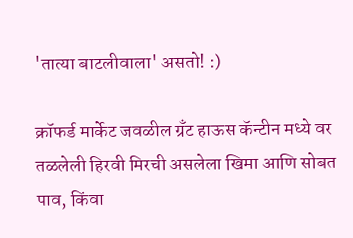'तात्या बाटलीवाला' असतो! :)

क्रॉफर्ड मार्केट जवळील ग्रँट हाऊस कॅन्टीन मध्ये वर तळलेली हिरवी मिरची असलेला खिमा आणि सोबत पाव, किंवा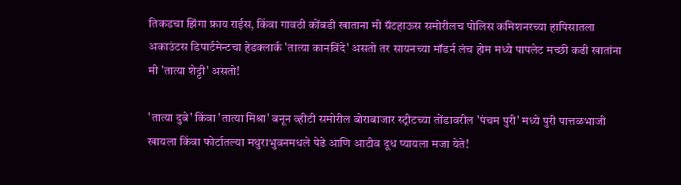तिकडचा झिंगा फ्राय राईस, किंवा गावठी कोंबडी खाताना मी ग्रॅटहाऊस समोरीलच पोलिस कमिशनरच्या हापिसातला अकाउंटस डिपार्टमेन्टचा हेडक्लार्क 'तात्या कानविंदे' असतो तर सायनच्या मॉडर्न लंच होम मध्ये पापलेट मच्छी कढी खातांना मी 'तात्या शेट्टी' असतो!

'तात्या दुबे' किंवा 'तात्या मिश्रा' बनून व्हीटी समोरील बोराबाजार स्ट्रीटच्या तोंडावरील 'पंचम पुरी' मध्ये पुरी पात्तळभाजी खायला किंवा फोर्टातल्या मथुराभुवनमधले पेढे आणि आटीव दूध प्यायला मजा येते!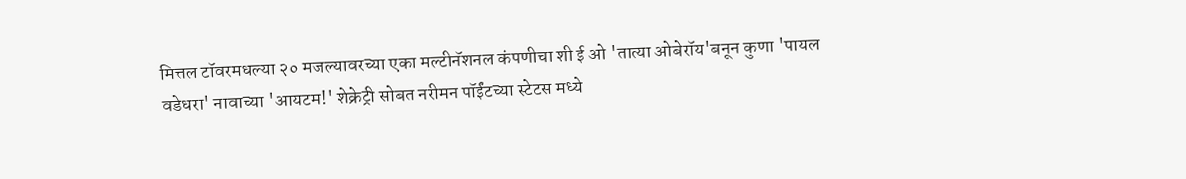मित्तल टॉवरमधल्या २० मजल्यावरच्या एका मल्टीनॅशनल कंपणीचा शी ई ओ 'तात्या ओबेरॉय'बनून कुणा 'पायल वडेधरा' नावाच्या 'आयटम!' शेक्रेट्री सोबत नरीमन पॉईंटच्या स्टेटस मध्ये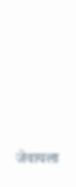जेवायला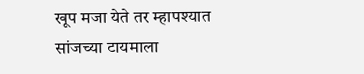खूप मजा येते तर म्हापश्यात सांजच्या टायमाला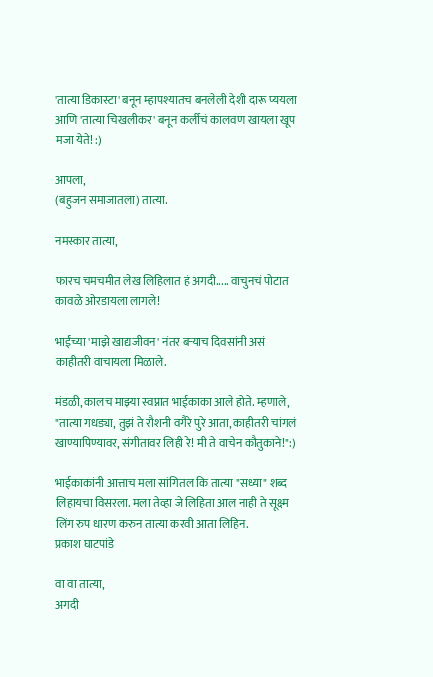'तात्या डिकास्टा' बनून म्हापश्यातच बनलेली देशी दारू प्ययला आणि 'तात्या चिखलीकर' बनून कर्लीचं कालवण खायला खूप मजा येते! :)

आपला,
(बहुजन समाजातला) तात्या.

नमस्कार तात्या,

फारच चमचमीत लेख लिहिलात हं अगदी..... वाचुनचं पोटात कावळे ओरडायला लागले!

भाईंच्या 'माझे खाद्यजीवन' नंतर बर्‍याच दिवसांनी असं काहीतरी वाचायला मिळाले.

मंडळी, कालच माझ्या स्वप्नात भाईकाका आले होते. म्हणाले, "तात्या गधड्या, तुझं ते रौशनी वगैरे पुरे आता, काहीतरी चांगलं खाण्यापिण्यावर, संगीतावर लिही रे! मी ते वाचेन कौतुकाने!":)

भाईकाकांनी आत्ताच मला सांगितल कि तात्या "सध्या" शब्द लिहायचा विसरला. मला तेव्हा जे लिहिता आल नाही ते सूक्ष्म लिंग रुप धारण करुन तात्या करवी आता लिहिन.
प्रकाश घाटपांडे

वा वा तात्या,
अगदी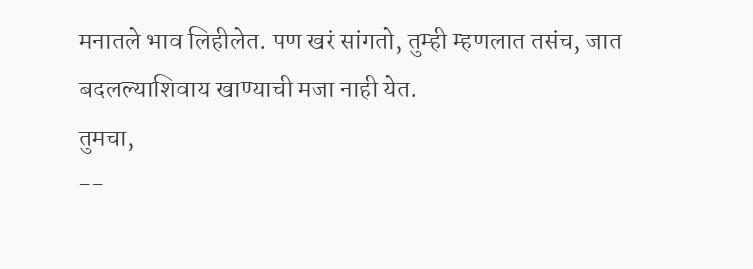मनातले भाव लिहीलेत. पण खरं सांगतो, तुम्ही म्हणलात तसंच, जात बदलल्याशिवाय खाण्याची मजा नाही येत.
तुमचा,
--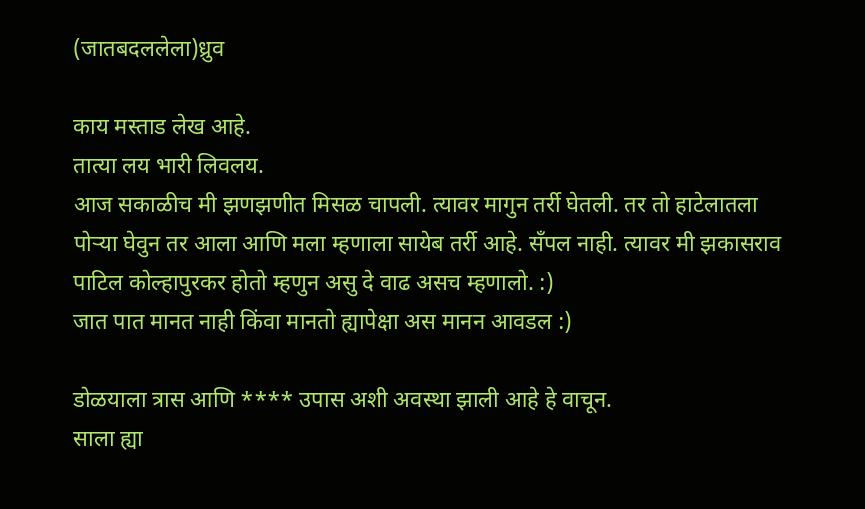(जातबदललेला)ध्रुव

काय मस्ताड लेख आहे.
तात्या लय भारी लिवलय.
आज सकाळीच मी झणझणीत मिसळ चापली. त्यावर मागुन तर्री घेतली. तर तो हाटेलातला पोर्‍या घेवुन तर आला आणि मला म्हणाला सायेब तर्री आहे. सँपल नाही. त्यावर मी झकासराव पाटिल कोल्हापुरकर होतो म्हणुन असु दे वाढ असच म्हणालो. :)
जात पात मानत नाही किंवा मानतो ह्यापेक्षा अस मानन आवडल :)

डोळयाला त्रास आणि **** उपास अशी अवस्था झाली आहे हे वाचून.
साला ह्या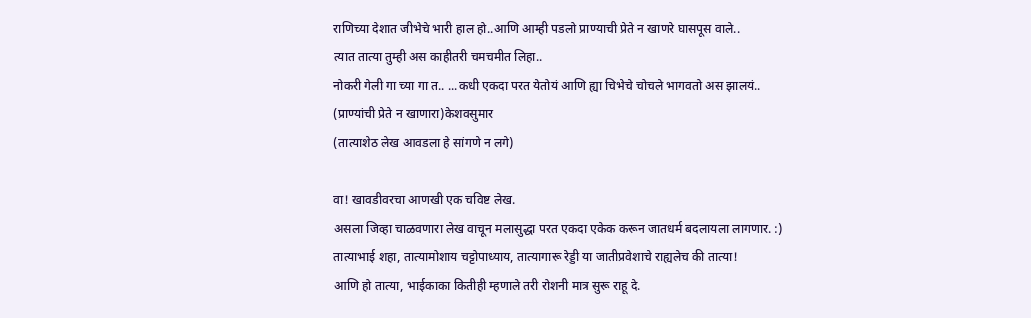राणिच्या देशात जीभेचे भारी हाल हो..आणि आम्ही पडलो प्राण्याची प्रेते न खाणरे घासपूस वाले..
त्यात तात्या तुम्ही अस काहीतरी चमचमीत लिहा..
नोकरी गेली गा च्या गा त.. ...कधी एकदा परत येतोयं आणि ह्या चिभेचे चोचले भागवतो अस झालयं..
(प्राण्यांची प्रेते न खाणारा)केशवसुमार
(तात्याशेठ लेख आवडला हे सांगणे न लगे)

वा! खावडीवरचा आणखी एक चविष्ट लेख.
असला जिव्हा चाळवणारा लेख वाचून मलासुद्धा परत एकदा एकेक करून जातधर्म बदलायला लागणार. :)
तात्याभाई शहा, तात्यामोशाय चट्टोपाध्याय, तात्यागारू रेड्डी या जातीप्रवेशाचे राह्यलेच की तात्या!
आणि हो तात्या, भाईकाका कितीही म्हणाले तरी रोशनी मात्र सुरू राहू दे.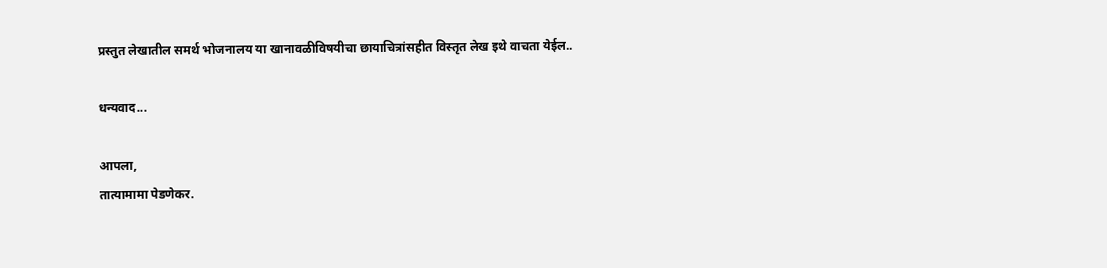प्रस्तुत लेखातील समर्थ भोजनालय या खानावळीविषयीचा छायाचित्रांसहीत विस्तृत लेख इथे वाचता येईल..

धन्यवाद...

आपला,
तात्यामामा पेडणेकर.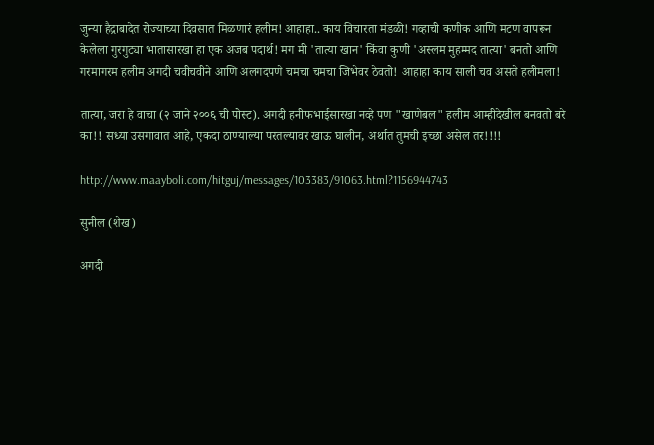जुन्या हैद्राबादेत रोज्याच्या दिवसात मिळणारं हलीम! आहाहा.. काय विचारता मंडळी! गव्हाची कणीक आणि मटण वापरून केलेला गुरगुट्या भातासारखा हा एक अजब पदार्थ! मग मी 'तात्या खान' किंवा कुणी 'अस्लम मुहम्मद तात्या' बनतो आणि गरमागरम हलीम अगदी चवीचवीने आणि अलगदपणे चमचा चमचा जिभेवर ठेवतो! आहाहा काय साली चव असते हलीमला!

तात्या, जरा हे वाचा (२ जाने २००६ ची पोस्ट). अगदी हनीफभाईसारखा नव्हे पण "खाणेबल" हलीम आम्हीदेखील बनवतो बरे का!! सध्या उसगावात आहे, एकदा ठाण्याल्या परतल्यावर खाऊ घालीन, अर्थात तुमची इच्छा असेल तर!!!!

http://www.maayboli.com/hitguj/messages/103383/91063.html?1156944743

सुनील (शेख)

अगदी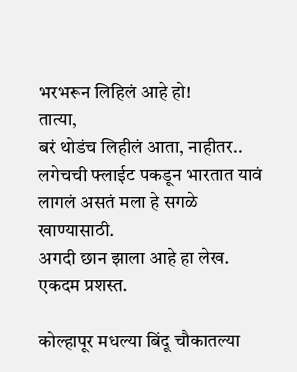भरभरून लिहिलं आहे हो!
तात्या,
बरं थोडंच लिहीलं आता, नाहीतर.. लगेचची फ्लाईट पकडून भारतात यावं लागलं असतं मला हे सगळे खाण्यासाठी.
अगदी छान झाला आहे हा लेख. एकदम प्रशस्त.

कोल्हापूर मधल्या बिंदू चौकातल्या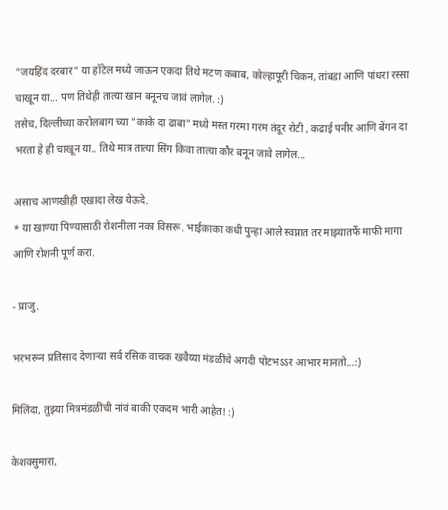"जयहिंद दरबार" या हॉटेल मध्ये जाऊन एकदा तिथे मटण कबाब, कोल्हापूरी चिकन, तांबडा आणि पांधरा रस्सा चाखून या... पण तिथेही तात्या खान बनूनच जावं लागेल. :)
तसेच, दिल्लीच्या करोलबाग च्या "काके दा ढाबा" मध्ये मस्त गरमा गरम तंदूर रोटी , कढाई पनीर आणि बेंगन दा भरता हे ही चाखून या.. तिथे मात्र तात्या सिंग किवा तात्या कौर बनून जावे लागेल...

असाच आणखीही एखादा लेख येऊदे.
* या खाण्या पिण्यासाठी रोशनीला नका विसरू. भाईकाका कधी पुन्हा आले स्वप्नात तर माझ्यातर्फे माफी मागा आणि रोशनी पूर्ण करा.

- प्राजु.

भरभरून प्रतिसाद देणार्‍या सर्व रसिक वाचक खवैय्या मंडळींचे अगदी पोटभऽऽर आभार मानतो...:)

मिलिंदा, तुझ्या मित्रमंडळींची नांवं बाकी एकदम भारी आहेत! :)

केशवसुमारा,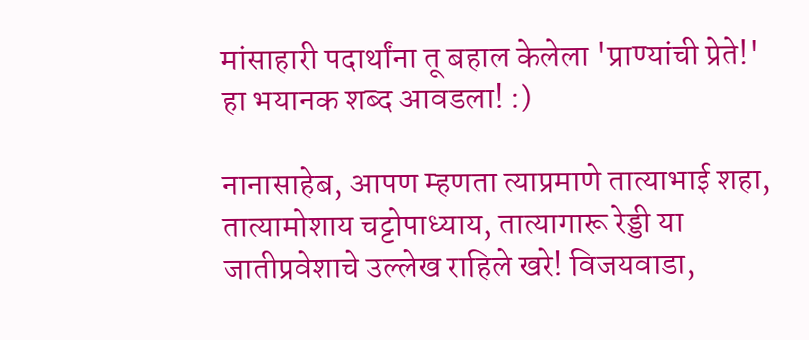मांसाहारी पदार्थांना तू बहाल केलेला 'प्राण्यांची प्रेते!' हा भयानक शब्द आवडला! :)

नानासाहेब, आपण म्हणता त्याप्रमाणे तात्याभाई शहा, तात्यामोशाय चट्टोपाध्याय, तात्यागारू रेड्डी या जातीप्रवेशाचे उल्लेख राहिले खरे! विजयवाडा,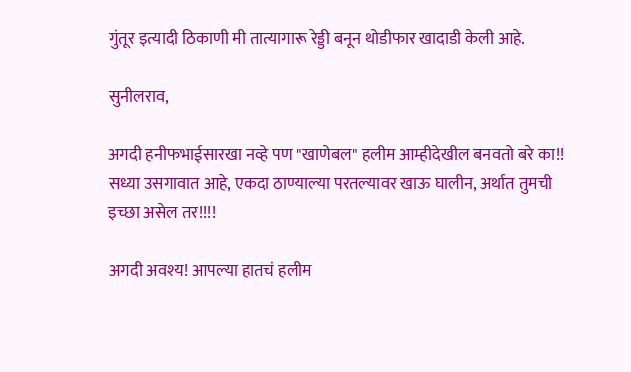गुंतूर इत्यादी ठिकाणी मी तात्यागारू रेड्डी बनून थोडीफार खादाडी केली आहे.

सुनीलराव,

अगदी हनीफभाईसारखा नव्हे पण "खाणेबल" हलीम आम्हीदेखील बनवतो बरे का!! सध्या उसगावात आहे, एकदा ठाण्याल्या परतल्यावर खाऊ घालीन, अर्थात तुमची इच्छा असेल तर!!!!

अगदी अवश्य! आपल्या हातचं हलीम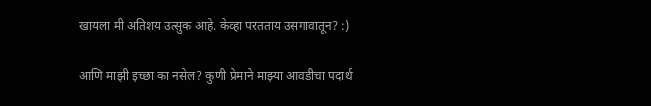खायला मी अतिशय उत्सुक आहे. केव्हा परतताय उसगावातून? :)

आणि माझी इच्छा का नसेल? कुणी प्रेमाने माझ्या आवडीचा पदार्थ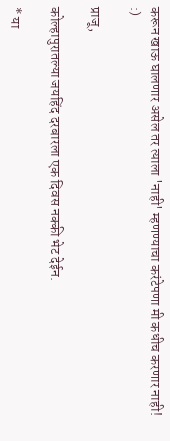करून खाऊ घालणार असेल तर त्याला 'नाही' म्हणण्याचा करंटेपणा मी कधीच करणार नाही! :)

प्राजू,

कोल्हापुरातल्या जयहिंद दरबारला एक दिवस नक्की भेट देईन.

* या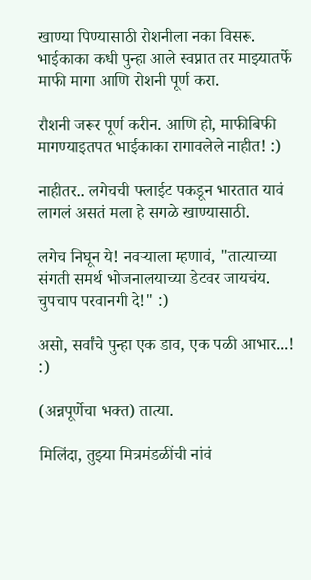खाण्या पिण्यासाठी रोशनीला नका विसरू. भाईकाका कधी पुन्हा आले स्वप्नात तर माझ्यातर्फे माफी मागा आणि रोशनी पूर्ण करा.

रौशनी जरूर पूर्ण करीन. आणि हो, माफीबिफी मागण्याइतपत भाईकाका रागावलेले नाहीत! :)

नाहीतर.. लगेचची फ्लाईट पकडून भारतात यावं लागलं असतं मला हे सगळे खाण्यासाठी.

लगेच निघून ये! नवर्‍याला म्हणावं, "तात्याच्या संगती समर्थ भोजनालयाच्या डेटवर जायचंय. चुपचाप परवानगी दे!" :)

असो, सर्वांचे पुन्हा एक डाव, एक पळी आभार...! :)

(अन्नपूर्णेचा भक्त) तात्या.

मिलिंदा, तुझ्या मित्रमंडळींची नांवं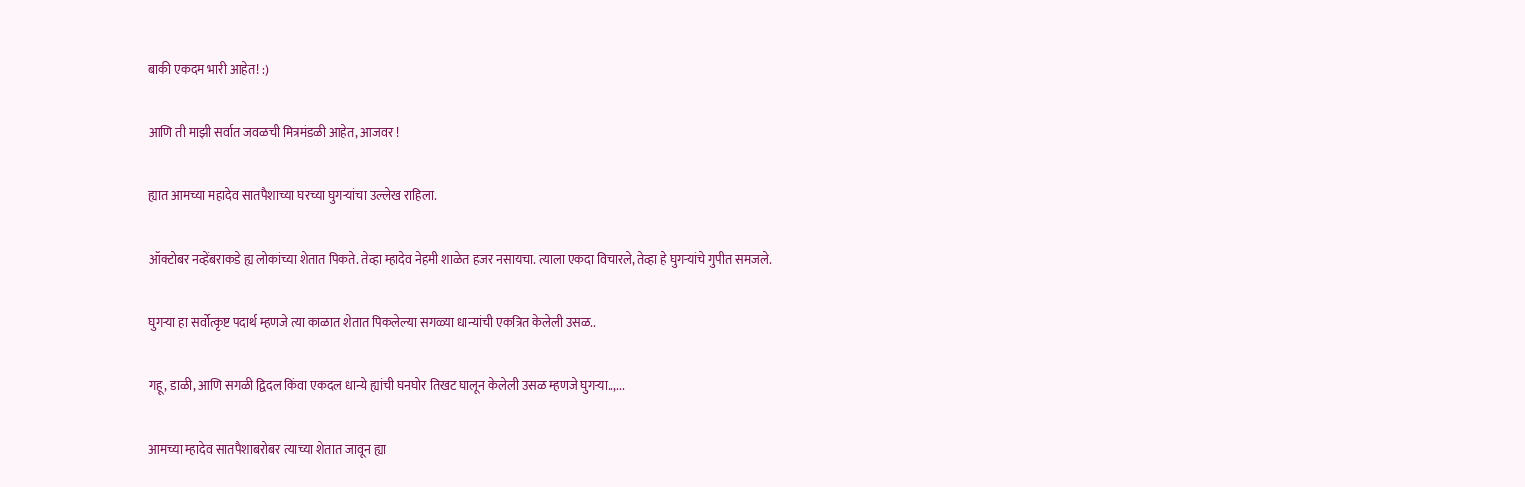बाकी एकदम भारी आहेत! :)

आणि ती माझी सर्वात जवळची मित्रमंडळी आहेत, आजवर !

ह्यात आमच्या महादेव सातपैशाच्या घरच्या घुगर्‍यांचा उल्लेख राहिला.

ऑक्टोबर नव्हेंबराकडे ह्य लोकांच्या शेतात पिकते. तेव्हा म्हादेव नेहमी शाळेत हजर नसायचा. त्याला एकदा विचारले, तेव्हा हे घुगर्‍यांचे गुपीत समजले.

घुगर्‍या हा सर्वोत्कृष्ट पदार्थ म्हणजे त्या काळात शेतात पिकलेल्या सगळ्या धान्यांची एकत्रित केलेली उसळ..

गहू, डाळी, आणि सगळी द्विदल किंवा एकदल धान्ये ह्यांची घनघोर तिखट घालून केलेली उसळ म्हणजे घुगर्‍या..,...

आमच्या म्हादेव सातपैशाबरोबर त्याच्या शेतात जावून ह्या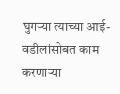घुगर्‍या त्याच्या आई-वडीलांसोबत काम करणार्‍या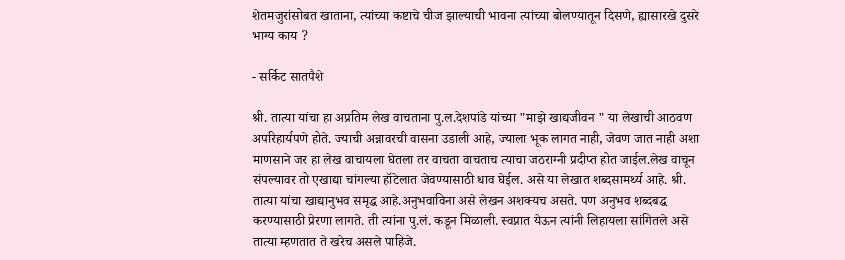शेतमजुरांसोबत खाताना, त्यांच्या कष्टाचे चीज झाल्याची भावना त्यांच्या बोलण्यातून दिसणे, ह्यासारखे दुसरे भाग्य काय ?

- सर्किट सातपैशे

श्री. तात्या यांचा हा अप्रतिम लेख वाचताना पु.ल.देशपांडे यांच्या "माझे खाद्यजीवन " या लेखाची आठवण अपरिहार्यपणे होते. ज्याची अन्नावरची वासना उडाली आहे, ज्याला भूक लागत नाही, जेवण जात नाही अशा माणसाने जर हा लेख वाचायला घेतला तर वाचता वाचताच त्याचा जठराग्नी प्रदीप्त होत जाईल.लेख वाचून संपल्यावर तो एखाद्या चांगल्या हॉटेलात जेवण्यासाठी धाव घेईल. असे या लेखात शब्दसामर्थ्य आहे. श्री. तात्या यांचा खाद्यानुभव समृद्ध आहे.अनुभवाविना असे लेखन अशक्यच असते. पण अनुभव शब्दबद्ध करण्यासाठी प्रेरणा लागते. ती त्यांना पु.लं. कडून मिळाली. स्वप्नात येऊन त्यांनी लिहायला सांगितले असे तात्या म्हणतात ते खरेच असले पाहिजे.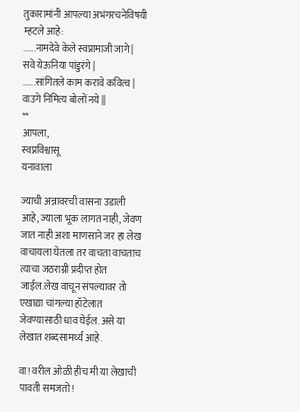तुकारामांनी आपल्या अभंगरचनेविषयी म्हटले आहे:
......नामदेवे केले स्वप्नामाजी जागे | सवे येऊनिया पांडुरंगे |
......सांगितले काम करावे कवित्व | वाउगे निमित्य बोलों नये ||
**
आपला,
स्वप्नविश्वासू
यनावाला

ज्याची अन्नावरची वासना उडाली आहे, ज्याला भूक लागत नाही, जेवण जात नाही अशा माणसाने जर हा लेख वाचायला घेतला तर वाचता वाचताच त्याचा जठराग्नी प्रदीप्त होत जाईल.लेख वाचून संपल्यावर तो एखाद्या चांगल्या हॉटेलात जेवण्यासाठी धाव घेईल. असे या लेखात शब्दसामर्थ्य आहे.

वा! वरील ओळी हीच मी या लेखाची पावती समजतो!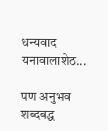धन्यवाद यनावालाशेठ...

पण अनुभव शब्दबद्ध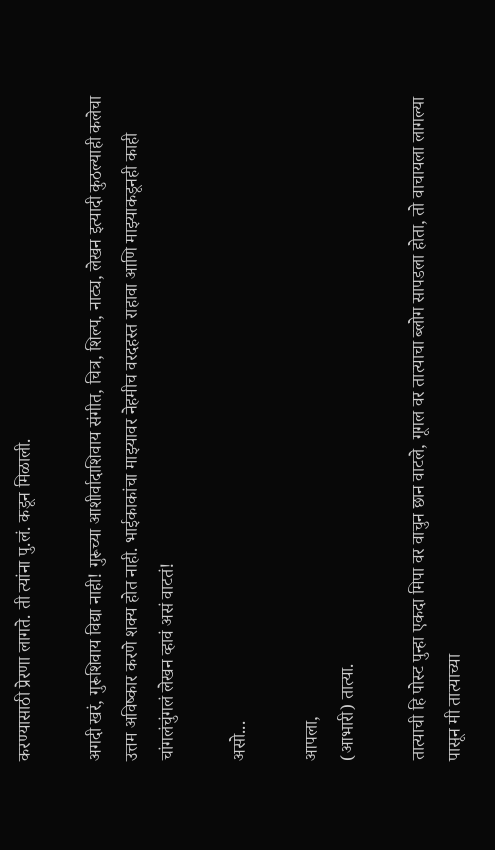करण्यासाठी प्रेरणा लागते. ती त्यांना पु.लं. कडून मिळाली.

अगदी खरं, गुरूशिवाय विद्या नाही! गुरूच्या आशीर्वादाशिवाय संगीत, चित्र, शिल्प, नाट्य, लेखन इत्यादी कुठल्याही कलेचा उत्तम अविष्कार करणे शक्य होत नाही. भाईकाकांचा माझ्यावर नेहमीच वरदहस्त राहावा आणि माझ्याकडूनही काही चांगलंचुंगलं लेखन व्हावं असं वाटतं!

असो...

आपला,
(आभारी) तात्या.

तात्याची हि पोस्ट पुन्हा एकदा मिपा वर वाचुन छान वाटले, गूगल वर तात्याचा ब्लोग सापडला होता, तो वाचायला लागल्या पासून मी तात्याच्या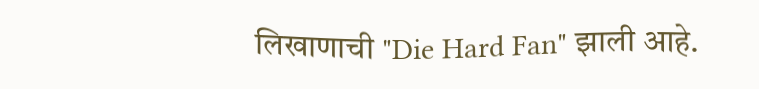लिखाणाची "Die Hard Fan" झाली आहे.